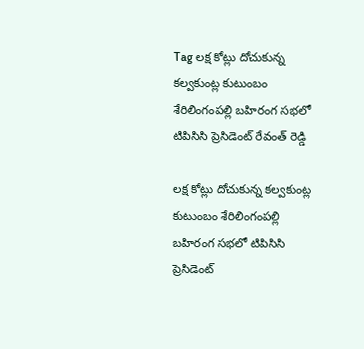Tag లక్ష కోట్లు దోచుకున్న కల్వకుంట్ల కుటుంబం శేరిలింగంపల్లి బహిరంగ సభలో టిపిసిసి ప్రెసిడెంట్ రేవంత్ రెడ్డి

లక్ష కోట్లు దోచుకున్న కల్వకుంట్ల కుటుంబం శేరిలింగంపల్లి బహిరంగ సభలో టిపిసిసి ప్రెసిడెంట్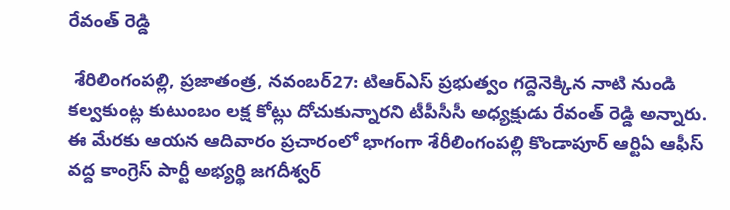రేవంత్ రెడ్డి

 శేరిలింగంపల్లి, ప్రజాతంత్ర, నవంబర్27: టిఆర్ఎస్ ప్రభుత్వం గద్దెనెక్కిన నాటి నుండి  కల్వకుంట్ల కుటుంబం లక్ష కోట్లు దోచుకున్నారని టీపీసీసీ అధ్యక్షుడు రేవంత్ రెడ్డి అన్నారు. ఈ మేరకు ఆయన ఆదివారం ప్రచారంలో భాగంగా శేరీలింగంపల్లి కొండాపూర్ ఆర్టిఏ ఆఫీస్ వద్ద కాంగ్రెస్ పార్టీ అభ్యర్థి జగదీశ్వర్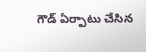గౌడ్ ఏర్పాటు చేసిన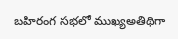బహిరంగ సభలో ముఖ్యఅతిథిగా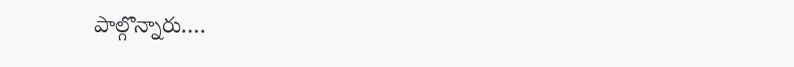పాల్గొన్నారు.…